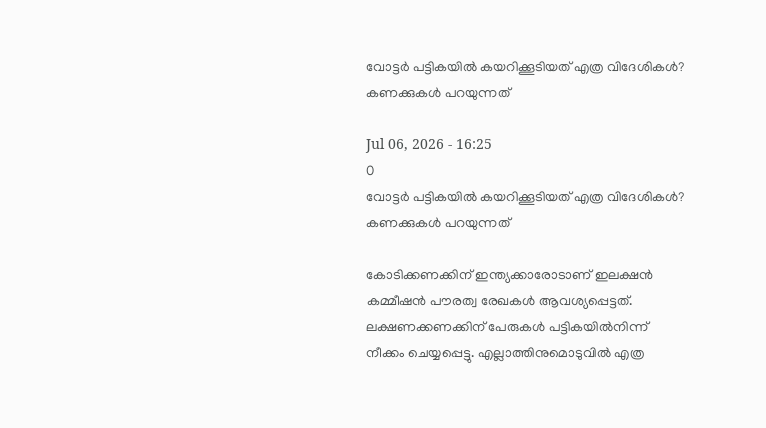വോട്ടര്‍ പട്ടികയില്‍ കയറിക്കൂടിയത് എത്ര വിദേശികള്‍? കണക്കുകള്‍ പറയുന്നത്

Jul 06, 2026 - 16:25
0
വോട്ടര്‍ പട്ടികയില്‍ കയറിക്കൂടിയത് എത്ര വിദേശികള്‍? കണക്കുകള്‍ പറയുന്നത്

കോടിക്കണക്കിന് ഇന്ത്യക്കാരോടാണ് ഇലക്ഷന്‍ കമ്മീഷന്‍ പൗരത്വ രേഖകള്‍ ആവശ്യപ്പെട്ടത്. ലക്ഷണക്കണക്കിന് പേരുകള്‍ പട്ടികയില്‍നിന്ന് നീക്കം ചെയ്യപ്പെട്ടു. എല്ലാത്തിനുമൊടുവില്‍ എത്ര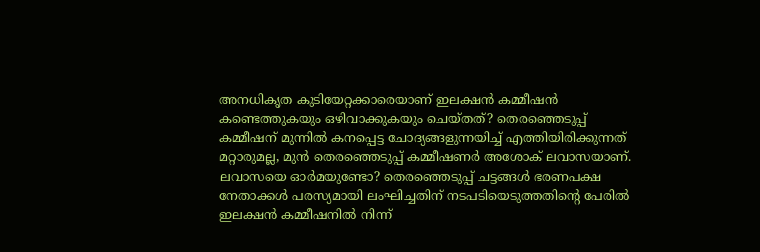അനധികൃത കുടിയേറ്റക്കാരെയാണ് ഇലക്ഷന്‍ കമ്മീഷന്‍ കണ്ടെത്തുകയും ഒഴിവാക്കുകയും ചെയ്തത്? തെരഞ്ഞെടുപ്പ് കമ്മീഷന് മുന്നില്‍ കനപ്പെട്ട ചോദ്യങ്ങളുന്നയിച്ച് എത്തിയിരിക്കുന്നത് മറ്റാരുമല്ല, മുന്‍ തെരഞ്ഞെടുപ്പ് കമ്മീഷണര്‍ അശോക് ലവാസയാണ്. ലവാസയെ ഓര്‍മയുണ്ടോ? തെരഞ്ഞെടുപ്പ് ചട്ടങ്ങള്‍ ഭരണപക്ഷ നേതാക്കള്‍ പരസ്യമായി ലംഘിച്ചതിന് നടപടിയെടുത്തതിന്റെ പേരില്‍ ഇലക്ഷന്‍ കമ്മീഷനില്‍ നിന്ന്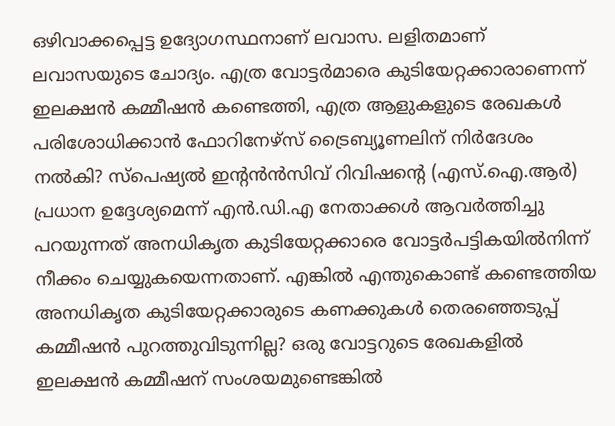ഒഴിവാക്കപ്പെട്ട ഉദ്യോഗസ്ഥനാണ് ലവാസ. ലളിതമാണ് ലവാസയുടെ ചോദ്യം. എത്ര വോട്ടര്‍മാരെ കുടിയേറ്റക്കാരാണെന്ന് ഇലക്ഷന്‍ കമ്മീഷന്‍ കണ്ടെത്തി, എത്ര ആളുകളുടെ രേഖകള്‍ പരിശോധിക്കാന്‍ ഫോറിനേഴ്‌സ് ട്രൈബ്യൂണലിന് നിര്‍ദേശം നല്‍കി? സ്‌പെഷ്യല്‍ ഇന്റന്‍ന്‍സിവ് റിവിഷന്റെ (എസ്.ഐ.ആര്‍) പ്രധാന ഉദ്ദേശ്യമെന്ന് എന്‍.ഡി.എ നേതാക്കള്‍ ആവര്‍ത്തിച്ചു പറയുന്നത് അനധികൃത കുടിയേറ്റക്കാരെ വോട്ടര്‍പട്ടികയില്‍നിന്ന് നീക്കം ചെയ്യുകയെന്നതാണ്. എങ്കില്‍ എന്തുകൊണ്ട് കണ്ടെത്തിയ അനധികൃത കുടിയേറ്റക്കാരുടെ കണക്കുകള്‍ തെരഞ്ഞെടുപ്പ് കമ്മീഷന്‍ പുറത്തുവിടുന്നില്ല? ഒരു വോട്ടറുടെ രേഖകളില്‍ ഇലക്ഷന്‍ കമ്മീഷന് സംശയമുണ്ടെങ്കില്‍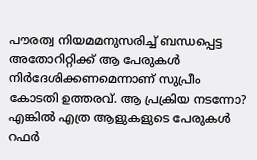പൗരത്വ നിയമമനുസരിച്ച് ബന്ധപ്പെട്ട അതോറിറ്റിക്ക് ആ പേരുകള്‍ നിര്‍ദേശിക്കണമെന്നാണ് സുപ്രീം കോടതി ഉത്തരവ്. ആ പ്രക്രിയ നടന്നോ? എങ്കില്‍ എത്ര ആളുകളുടെ പേരുകള്‍ റഫര്‍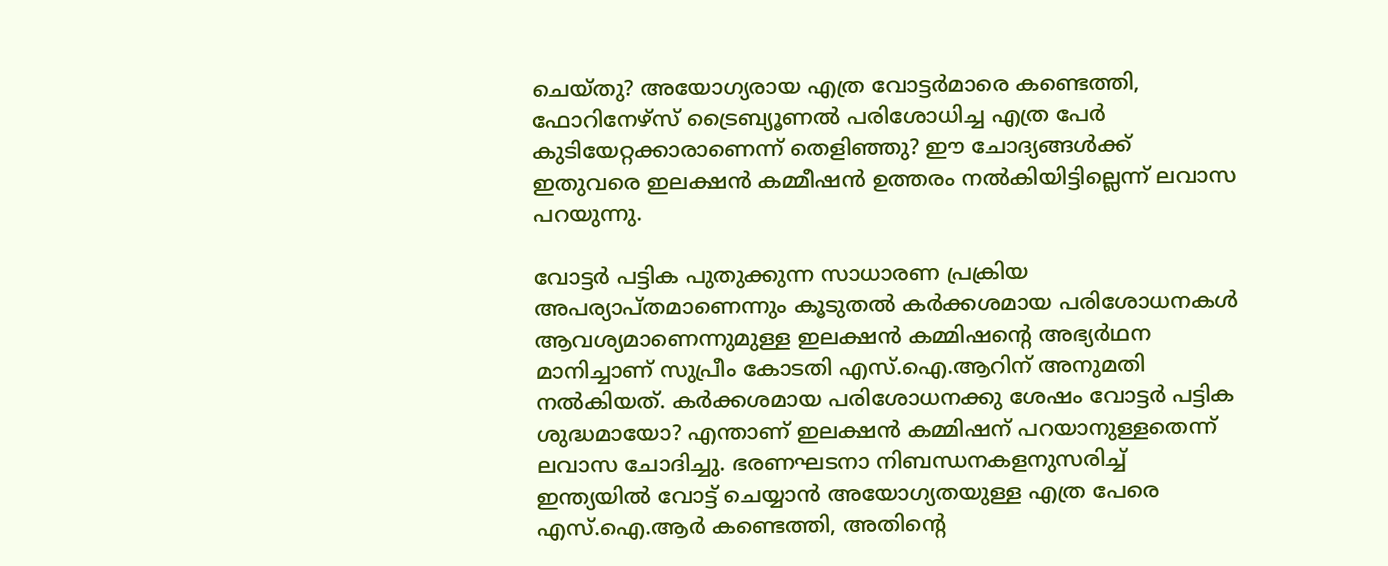ചെയ്തു? അയോഗ്യരായ എത്ര വോട്ടര്‍മാരെ കണ്ടെത്തി, ഫോറിനേഴ്‌സ് ട്രൈബ്യൂണല്‍ പരിശോധിച്ച എത്ര പേര്‍ കുടിയേറ്റക്കാരാണെന്ന് തെളിഞ്ഞു? ഈ ചോദ്യങ്ങള്‍ക്ക് ഇതുവരെ ഇലക്ഷന്‍ കമ്മീഷന്‍ ഉത്തരം നല്‍കിയിട്ടില്ലെന്ന് ലവാസ പറയുന്നു.

വോട്ടര്‍ പട്ടിക പുതുക്കുന്ന സാധാരണ പ്രക്രിയ അപര്യാപ്തമാണെന്നും കൂടുതല്‍ കര്‍ക്കശമായ പരിശോധനകള്‍ ആവശ്യമാണെന്നുമുള്ള ഇലക്ഷന്‍ കമ്മിഷന്റെ അഭ്യര്‍ഥന മാനിച്ചാണ് സുപ്രീം കോടതി എസ്.ഐ.ആറിന് അനുമതി നല്‍കിയത്. കര്‍ക്കശമായ പരിശോധനക്കു ശേഷം വോട്ടര്‍ പട്ടിക ശുദ്ധമായോ? എന്താണ് ഇലക്ഷന്‍ കമ്മിഷന് പറയാനുള്ളതെന്ന് ലവാസ ചോദിച്ചു. ഭരണഘടനാ നിബന്ധനകളനുസരിച്ച് ഇന്ത്യയില്‍ വോട്ട് ചെയ്യാന്‍ അയോഗ്യതയുള്ള എത്ര പേരെ എസ്.ഐ.ആര്‍ കണ്ടെത്തി, അതിന്റെ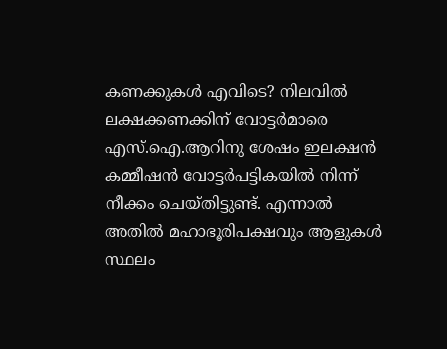കണക്കുകള്‍ എവിടെ? നിലവില്‍ ലക്ഷക്കണക്കിന് വോട്ടര്‍മാരെ എസ്.ഐ.ആറിനു ശേഷം ഇലക്ഷന്‍ കമ്മീഷന്‍ വോട്ടര്‍പട്ടികയില്‍ നിന്ന് നീക്കം ചെയ്തിട്ടുണ്ട്. എന്നാല്‍ അതില്‍ മഹാഭൂരിപക്ഷവും ആളുകള്‍ സ്ഥലം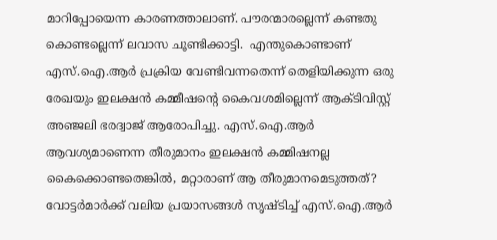മാറിപ്പോയെന്ന കാരണത്താലാണ്. പൗരന്മാരല്ലെന്ന് കണ്ടതു കൊണ്ടല്ലെന്ന് ലവാസ ചൂണ്ടിക്കാട്ടി.  എന്തുകൊണ്ടാണ് എസ്.ഐ.ആര്‍ പ്രക്രിയ വേണ്ടിവന്നതെന്ന് തെളിയിക്കുന്ന ഒരു രേഖയും ഇലക്ഷന്‍ കമ്മീഷന്റെ കൈവശമില്ലെന്ന് ആക്ടിവിസ്റ്റ് അഞ്ജലി ഭരദ്വാജ് ആരോപിച്ചു. എസ്.ഐ.ആര്‍ ആവശ്യമാണെന്ന തീരുമാനം ഇലക്ഷന്‍ കമ്മിഷനല്ല കൈക്കൊണ്ടതെങ്കില്‍, മറ്റാരാണ് ആ തീരുമാനമെടുത്തത്? വോട്ടര്‍മാര്‍ക്ക് വലിയ പ്രയാസങ്ങള്‍ സൃഷ്ടിച്ച് എസ്.ഐ.ആര്‍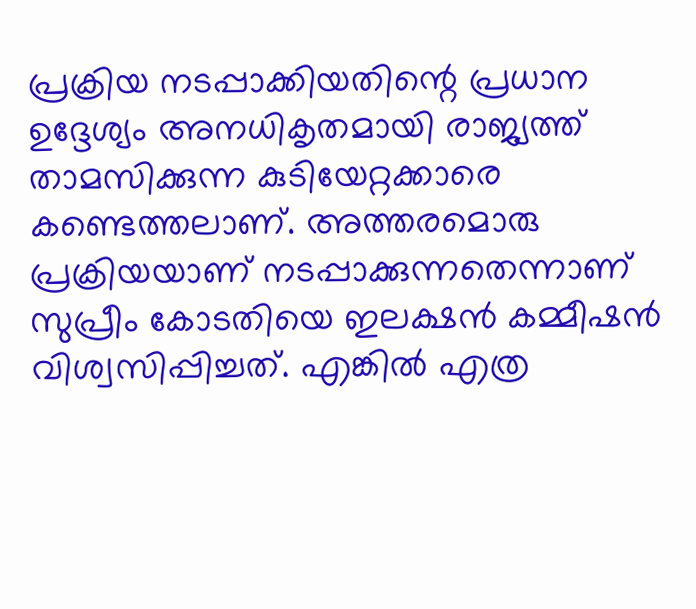പ്രക്രിയ നടപ്പാക്കിയതിന്റെ പ്രധാന ഉദ്ദേശ്യം അനധികൃതമായി രാജ്യത്ത് താമസിക്കുന്ന കുടിയേറ്റക്കാരെ കണ്ടെത്തലാണ്. അത്തരമൊരു പ്രക്രിയയാണ് നടപ്പാക്കുന്നതെന്നാണ് സുപ്രീം കോടതിയെ ഇലക്ഷന്‍ കമ്മീഷന്‍ വിശ്വസിപ്പിച്ചത്. എങ്കില്‍ എത്ര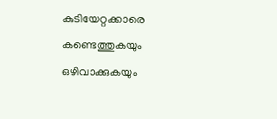കുടിയേറ്റക്കാരെ കണ്ടെത്തുകയും ഒഴിവാക്കുകയും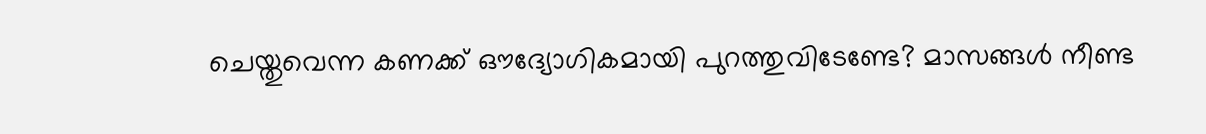ചെയ്തുവെന്ന കണക്ക് ഔദ്യോഗികമായി പുറത്തുവിടേണ്ടേ? മാസങ്ങള്‍ നീണ്ട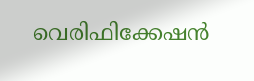വെരിഫിക്കേഷന്‍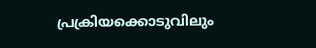പ്രക്രിയക്കൊടുവിലും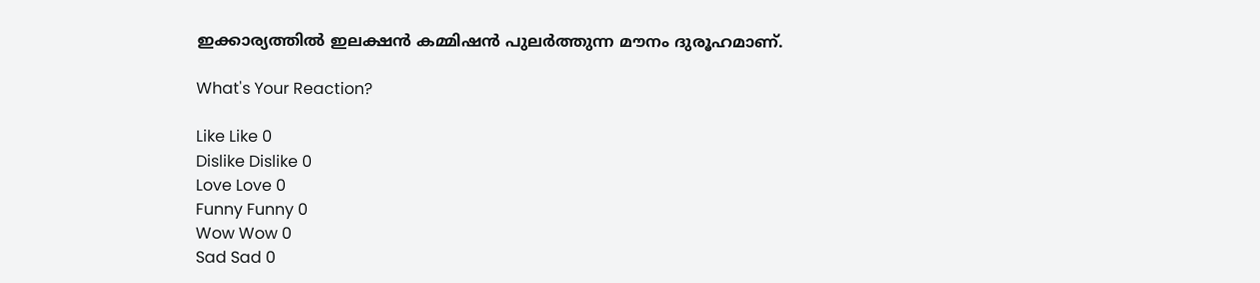ഇക്കാര്യത്തില്‍ ഇലക്ഷന്‍ കമ്മിഷന്‍ പുലര്‍ത്തുന്ന മൗനം ദുരൂഹമാണ്.

What's Your Reaction?

Like Like 0
Dislike Dislike 0
Love Love 0
Funny Funny 0
Wow Wow 0
Sad Sad 0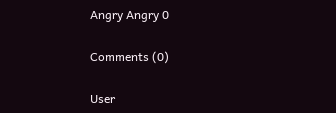Angry Angry 0

Comments (0)

User